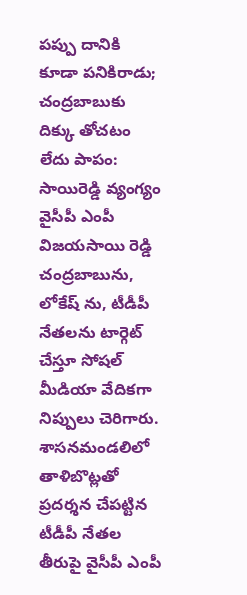పప్పు దానికి కూడా పనికిరాడు; చంద్రబాబుకు దిక్కు తోచటం లేదు పాపం: సాయిరెడ్డి వ్యంగ్యం
వైసీపీ ఎంపీ విజయసాయి రెడ్డి చంద్రబాబును, లోకేష్ ను, టీడీపీ నేతలను టార్గెట్ చేస్తూ సోషల్ మీడియా వేదికగా నిప్పులు చెరిగారు. శాసనమండలిలో తాళిబొట్లతో ప్రదర్శన చేపట్టిన టీడీపీ నేతల తీరుపై వైసీపీ ఎంపీ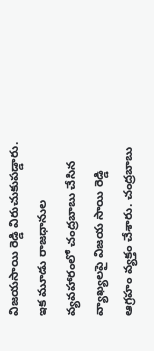విజయసాయి రెడ్డి విరుచుకుపడ్డారు. ఇక మూడు రాజధానుల వ్యవహారంలో చంద్రబాబు చేసిన వ్యాఖ్యలపై విజయ సాయి రెడ్డి ఆగ్రహం వ్యక్తం చేశారు. చంద్రబాబు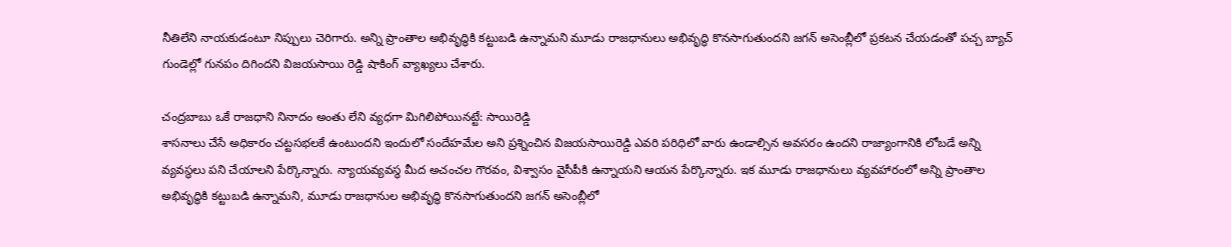నీతిలేని నాయకుడంటూ నిప్పులు చెరిగారు. అన్ని ప్రాంతాల అభివృద్ధికి కట్టుబడి ఉన్నామని మూడు రాజధానులు అభివృద్ధి కొనసాగుతుందని జగన్ అసెంబ్లీలో ప్రకటన చేయడంతో పచ్చ బ్యాచ్ గుండెల్లో గునపం దిగిందని విజయసాయి రెడ్డి షాకింగ్ వ్యాఖ్యలు చేశారు.

చంద్రబాబు ఒకే రాజధాని నినాదం అంతు లేని వ్యధగా మిగిలిపోయినట్టే: సాయిరెడ్డి
శాసనాలు చేసే అధికారం చట్టసభలకే ఉంటుందని ఇందులో సందేహమేల అని ప్రశ్నించిన విజయసాయిరెడ్డి ఎవరి పరిధిలో వారు ఉండాల్సిన అవసరం ఉందని రాజ్యాంగానికి లోబడే అన్ని వ్యవస్థలు పని చేయాలని పేర్కొన్నారు. న్యాయవ్యవస్థ మీద అచంచల గౌరవం, విశ్వాసం వైసీపీకి ఉన్నాయని ఆయన పేర్కొన్నారు. ఇక మూడు రాజధానులు వ్యవహారంలో అన్ని ప్రాంతాల అభివృద్ధికి కట్టుబడి ఉన్నామని, మూడు రాజధానుల అభివృద్ధి కొనసాగుతుందని జగన్ అసెంబ్లీలో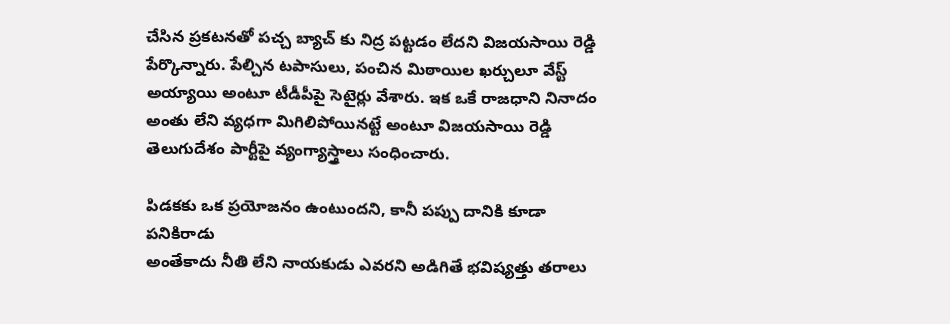చేసిన ప్రకటనతో పచ్చ బ్యాచ్ కు నిద్ర పట్టడం లేదని విజయసాయి రెడ్డి పేర్కొన్నారు. పేల్చిన టపాసులు, పంచిన మిఠాయిల ఖర్చులూ వేస్ట్ అయ్యాయి అంటూ టీడీపీపై సెటైర్లు వేశారు. ఇక ఒకే రాజధాని నినాదం అంతు లేని వ్యధగా మిగిలిపోయినట్టే అంటూ విజయసాయి రెడ్డి తెలుగుదేశం పార్టీపై వ్యంగ్యాస్త్రాలు సంధించారు.

పిడకకు ఒక ప్రయోజనం ఉంటుందని, కానీ పప్పు దానికి కూడా పనికిరాడు
అంతేకాదు నీతి లేని నాయకుడు ఎవరని అడిగితే భవిష్యత్తు తరాలు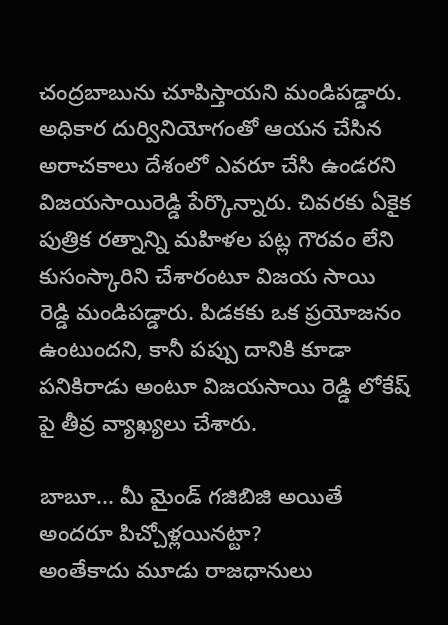చంద్రబాబును చూపిస్తాయని మండిపడ్డారు. అధికార దుర్వినియోగంతో ఆయన చేసిన అరాచకాలు దేశంలో ఎవరూ చేసి ఉండరని విజయసాయిరెడ్డి పేర్కొన్నారు. చివరకు ఏకైక పుత్రిక రత్నాన్ని మహిళల పట్ల గౌరవం లేని కుసంస్కారిని చేశారంటూ విజయ సాయి రెడ్డి మండిపడ్డారు. పిడకకు ఒక ప్రయోజనం ఉంటుందని, కానీ పప్పు దానికి కూడా పనికిరాడు అంటూ విజయసాయి రెడ్డి లోకేష్ పై తీవ్ర వ్యాఖ్యలు చేశారు.

బాబూ... మీ మైండ్ గజిబిజి అయితే అందరూ పిచ్చోళ్లయినట్టా?
అంతేకాదు మూడు రాజధానులు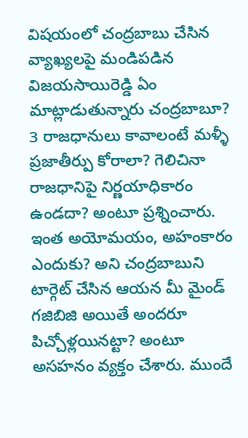విషయంలో చంద్రబాబు చేసిన వ్యాఖ్యలపై మండిపడిన విజయసాయిరెడ్డి ఏం మాట్లాడుతున్నారు చంద్రబాబూ? 3 రాజధానులు కావాలంటే మళ్ళీ ప్రజాతీర్పు కోరాలా? గెలిచినా రాజధానిపై నిర్ణయాధికారం ఉండదా? అంటూ ప్రశ్నించారు. ఇంత అయోమయం, అహంకారం ఎందుకు? అని చంద్రబాబుని టార్గెట్ చేసిన ఆయన మీ మైండ్ గజిబిజి అయితే అందరూ పిచ్చోళ్లయినట్టా? అంటూ అసహనం వ్యక్తం చేశారు. ముందే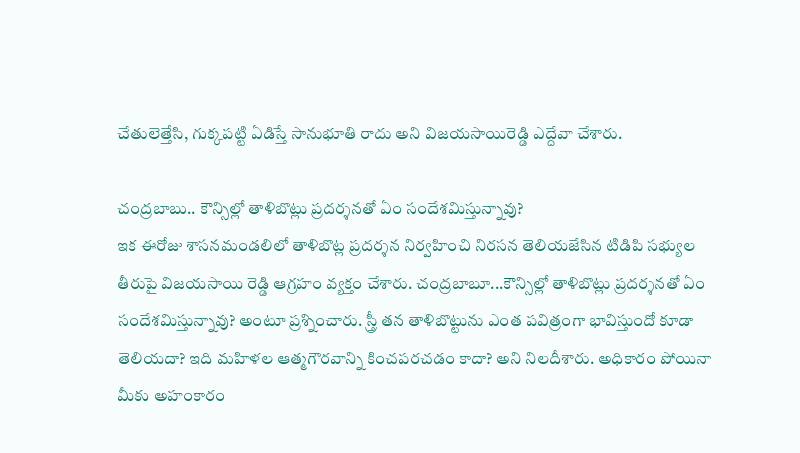చేతులెత్తేసి, గుక్కపట్టి ఏడిస్తే సానుభూతి రాదు అని విజయసాయిరెడ్డి ఎద్దేవా చేశారు.

చంద్రబాబు.. కౌన్సిల్లో తాళిబొట్లు ప్రదర్శనతో ఏం సందేశమిస్తున్నావు?
ఇక ఈరోజు శాసనమండలిలో తాళిబొట్ల ప్రదర్శన నిర్వహించి నిరసన తెలియజేసిన టిడిపి సభ్యుల తీరుపై విజయసాయి రెడ్డి ఆగ్రహం వ్యక్తం చేశారు. చంద్రబాబూ...కౌన్సిల్లో తాళిబొట్లు ప్రదర్శనతో ఏం సందేశమిస్తున్నావు? అంటూ ప్రశ్నించారు. స్త్రీ తన తాళిబొట్టును ఎంత పవిత్రంగా భావిస్తుందో కూడా తెలియదా? ఇది మహిళల ఆత్మగౌరవాన్ని కించపరచడం కాదా? అని నిలదీశారు. అధికారం పోయినా మీకు అహంకారం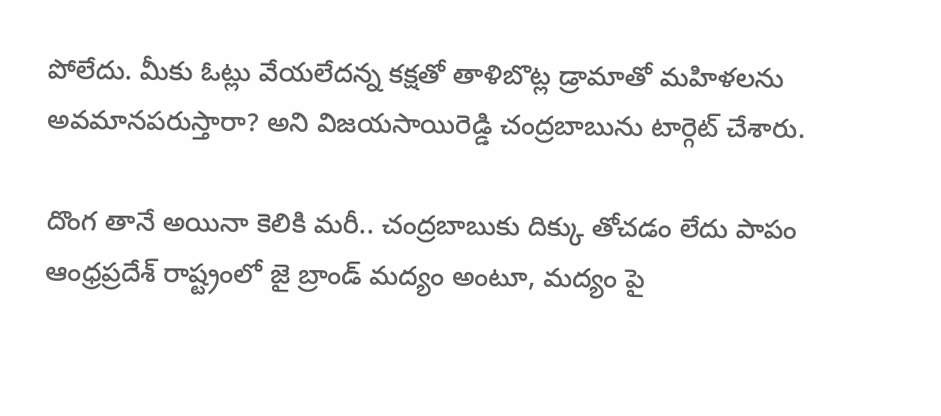పోలేదు. మీకు ఓట్లు వేయలేదన్న కక్షతో తాళిబొట్ల డ్రామాతో మహిళలను అవమానపరుస్తారా? అని విజయసాయిరెడ్డి చంద్రబాబును టార్గెట్ చేశారు.

దొంగ తానే అయినా కెలికి మరీ.. చంద్రబాబుకు దిక్కు తోచడం లేదు పాపం
ఆంధ్రప్రదేశ్ రాష్ట్రంలో జై బ్రాండ్ మద్యం అంటూ, మద్యం పై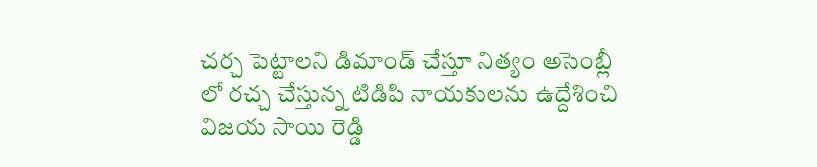చర్చ పెట్టాలని డిమాండ్ చేస్తూ నిత్యం అసెంబ్లీ లో రచ్చ చేస్తున్న టిడిపి నాయకులను ఉద్దేశించి విజయ సాయి రెడ్డి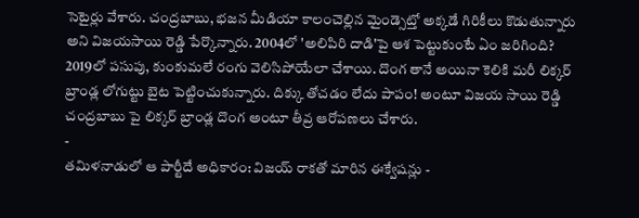సెటైర్లు వేశారు. చంద్రబాబు, భజన మీడియా కాలంచెల్లిన మైండ్సెట్తో అక్కడే గిరికీలు కొడుతున్నారు అని విజయసాయి రెడ్డి పేర్కొన్నారు. 2004లో 'అలిపిరి దాడి'పై ఆశ పెట్టుకుంటే ఏం జరిగింది? 2019లో పసుపు, కుంకుమలే రంగు వెలిసిపోయేలా చేశాయి. దొంగ తానే అయినా కెలికి మరీ లిక్కర్ బ్రాండ్ల లోగుట్టు బైట పెట్టించుకున్నారు. దిక్కు తోచడం లేదు పాపం! అంటూ విజయ సాయి రెడ్డి చంద్రబాబు పై లిక్కర్ బ్రాండ్ల దొంగ అంటూ తీవ్ర ఆరోపణలు చేశారు.
-
తమిళనాడులో ఆ పార్టీదే అధికారం: విజయ్ రాకతో మారిన ఈక్వేషన్లు -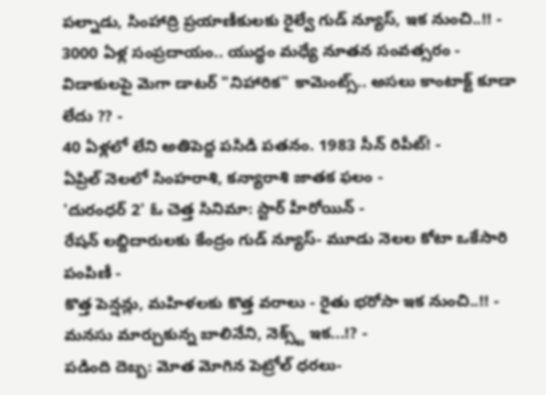పల్నాడు, సింహాద్రి ప్రయాణీకులకు రైల్వే గుడ్ న్యూస్, ఇక నుంచి..!! -
3000 ఏళ్ల సంప్రదాయం.. యుద్ధం మధ్యే నూతన సంవత్సరం -
విడాకులపై మెగా డాటర్ "నిహారిక" కామెంట్స్.. అసలు కాంటాక్ట్ కూడా లేదు ?? -
40 ఏళ్లలో లేని అతిపెద్ద పసిడి పతనం. 1983 సీన్ రిపీట్! -
ఏప్రిల్ నెలలో సింహరాశి, కన్యారాశి జాతక ఫలం -
'దురంధర్ 2' ఓ చెత్త సినిమా: స్టార్ హీరోయిన్ -
రేషన్ లబ్దిదారులకు కేంద్రం గుడ్ న్యూస్- మూడు నెలల కోటా ఒకేసారి పంపిణీ -
కొత్త పెన్షన్లు, మహిళలకు కొత్త వరాలు - రైతు భరోసా ఇక నుంచి..!! -
మనసు మార్చుకున్న బాలినేని, నెక్స్ట్ ఇక...!? -
పడింది దెబ్బ: మోత మోగిన పెట్రోల్ ధరలు-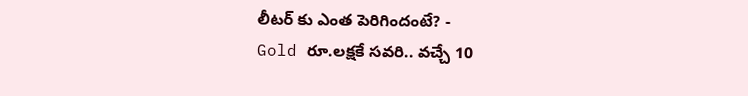లీటర్ కు ఎంత పెరిగిందంటే? -
Gold రూ.లక్షకే సవరి.. వచ్చే 10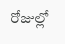రోజుల్లో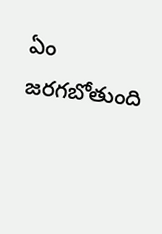ఏం జరగబోతుంది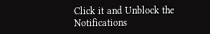Click it and Unblock the Notifications